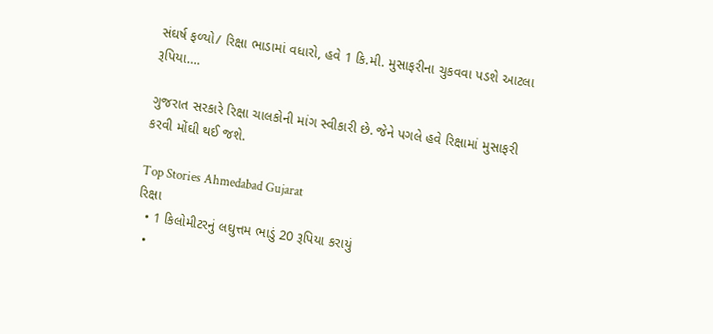સંઘર્ષ ફળ્યો/ રિક્ષા ભાડામાં વધારો, હવે 1 કિ.મી. મુસાફરીના ચુકવવા પડશે આટલા રૂપિયા….

ગુજરાત સરકારે રિક્ષા ચાલકોની માંગ સ્વીકારી છે. જેને પગલે હવે રિક્ષામાં મુસાફરી કરવી મોંઘી થઈ જશે.

Top Stories Ahmedabad Gujarat
રિક્ષા
  • 1 કિલોમીટરનું લઘુત્તમ ભાડું 20 રૂપિયા કરાયું
  •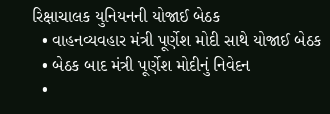રિક્ષાચાલક યુનિયનની યોજાઈ બેઠક
  • વાહનવ્યવહાર મંત્રી પૂર્ણેશ મોદી સાથે યોજાઈ બેઠક
  • બેઠક બાદ મંત્રી પૂર્ણેશ મોદીનું નિવેદન
  •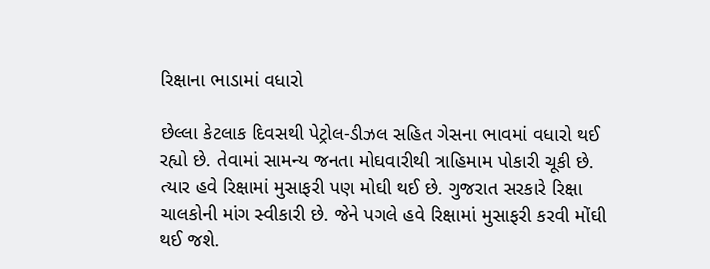રિક્ષાના ભાડામાં વધારો

છેલ્લા કેટલાક દિવસથી પેટ્રોલ-ડીઝલ સહિત ગેસના ભાવમાં વધારો થઈ રહ્યો છે. તેવામાં સામન્ય જનતા મોઘવારીથી ત્રાહિમામ પોકારી ચૂકી છે. ત્યાર હવે રિક્ષામાં મુસાફરી પણ મોઘી થઈ છે. ગુજરાત સરકારે રિક્ષા ચાલકોની માંગ સ્વીકારી છે. જેને પગલે હવે રિક્ષામાં મુસાફરી કરવી મોંઘી થઈ જશે.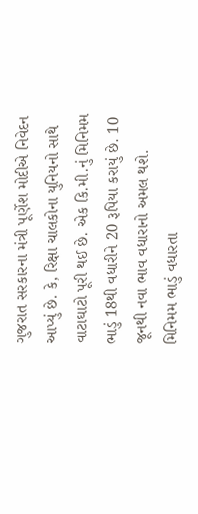ગુજરાત સરકારના મંત્રી પૂર્ણેશ મોદીએ નિવેદન આપ્યું છે. કે, રિક્ષા ચાલકોના યુનિયનો સાથે વાટાઘાટો પૂરી થઈ છે. એક કિ.મી.નું મિનિમમ ભાડું 18થી વધારીને 20 રૂપિયા કરાયું છે. 10 જૂનથી નવા ભાવ વધારાનો અમલ થશે. મિનિમમ ભાડું વધારતા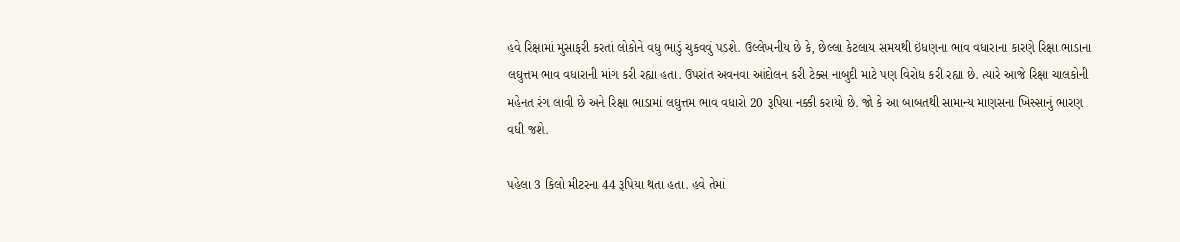હવે રિક્ષામાં મુસાફરી કરતાં લોકોને વધુ ભાડું ચુકવવું પડશે. ઉલ્લેખનીય છે કે, છેલ્લા કેટલાય સમયથી ઇંધણના ભાવ વધારાના કારણે રિક્ષા ભાડાના લઘુત્તમ ભાવ વધારાની માંગ કરી રહ્યા હતા. ઉપરાંત અવનવા આંદોલન કરી ટેક્સ નાબુદી માટે પણ વિરોધ કરી રહ્યા છે. ત્યારે આજે રિક્ષા ચાલકોની મહેનત રંગ લાવી છે અને રિક્ષા ભાડામાં લઘુત્તમ ભાવ વધારો 20 રૂપિયા નક્કી કરાયો છે. જો કે આ બાબતથી સામાન્ય માણસના ખિસ્સાનું ભારણ વધી જશે.

પહેલા 3 કિલો મીટરના 44 રૂપિયા થતા હતા. હવે તેમાં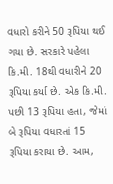વધારો કરીને 50 રૂપિયા થઈ ગયા છે. સરકારે પહેલા કિ.મી. 18થી વધારીને 20 રૂપિયા કર્યા છે. એક કિ.મી. પછી 13 રૂપિયા હતા, જેમાં બે રૂપિયા વધારતાં 15 રૂપિયા કરાયા છે. આમ,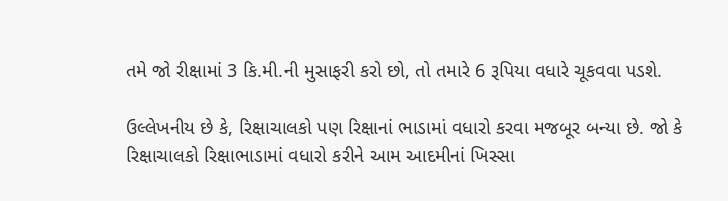તમે જો રીક્ષામાં 3 કિ.મી.ની મુસાફરી કરો છો, તો તમારે 6 રૂપિયા વધારે ચૂકવવા પડશે.

ઉલ્લેખનીય છે કે, રિક્ષાચાલકો પણ રિક્ષાનાં ભાડામાં વધારો કરવા મજબૂર બન્યા છે. જો કે રિક્ષાચાલકો રિક્ષાભાડામાં વધારો કરીને આમ આદમીનાં ખિસ્સા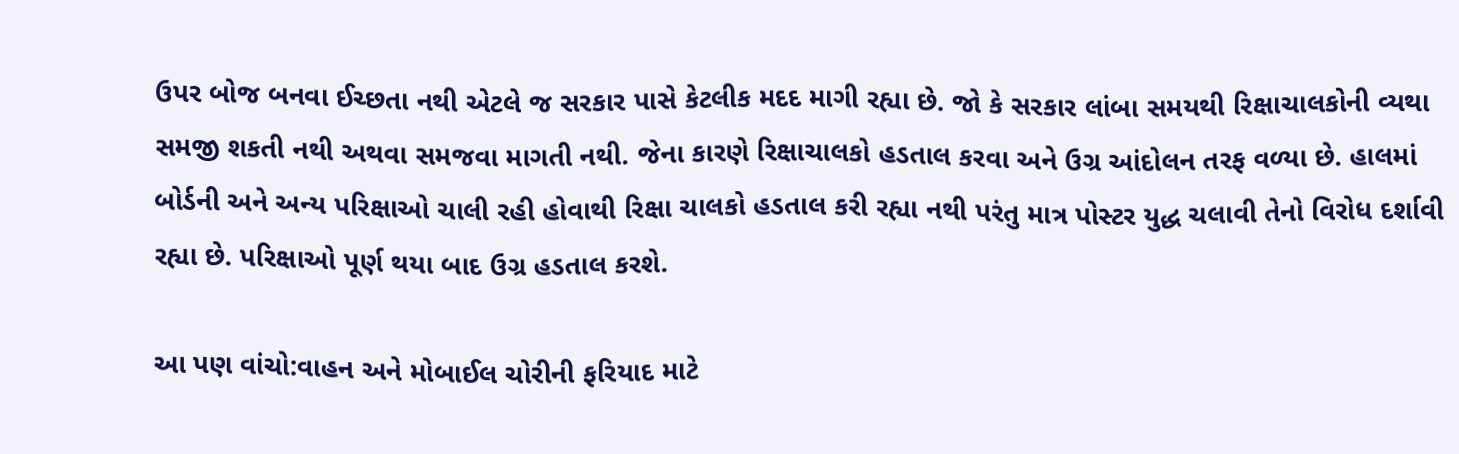ઉપર બોજ બનવા ઈચ્છતા નથી એટલે જ સરકાર પાસે કેટલીક મદદ માગી રહ્યા છે. જો કે સરકાર લાંબા સમયથી રિક્ષાચાલકોની વ્યથા સમજી શકતી નથી અથવા સમજવા માગતી નથી. જેના કારણે રિક્ષાચાલકો હડતાલ કરવા અને ઉગ્ર આંદોલન તરફ વળ્યા છે. હાલમાં બોર્ડની અને અન્ય પરિક્ષાઓ ચાલી રહી હોવાથી રિક્ષા ચાલકો હડતાલ કરી રહ્યા નથી પરંતુ માત્ર પોસ્ટર યુદ્ધ ચલાવી તેનો વિરોધ દર્શાવી રહ્યા છે. પરિક્ષાઓ પૂર્ણ થયા બાદ ઉગ્ર હડતાલ કરશે.

આ પણ વાંચો:વાહન અને મોબાઈલ ચોરીની ફરિયાદ માટે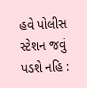હવે પોલીસ સ્ટેશન જવું પડશે નહિ :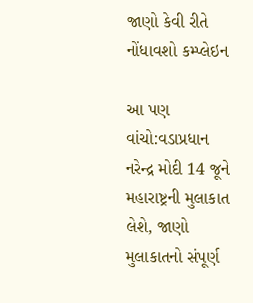જાણો કેવી રીતે નોંધાવશો કમ્પ્લેઇન

આ પણ વાંચો:વડાપ્રધાન નરેન્દ્ર મોદી 14 જૂને મહારાષ્ટ્રની મુલાકાત લેશે, જાણો મુલાકાતનો સંપૂર્ણ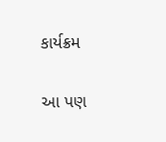કાર્યક્રમ

આ પણ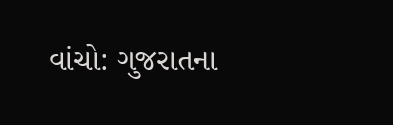વાંચો: ગુજરાતના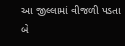આ જીલ્લામાં વીજળી પડતા બે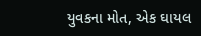યુવકના મોત, એક ઘાયલ